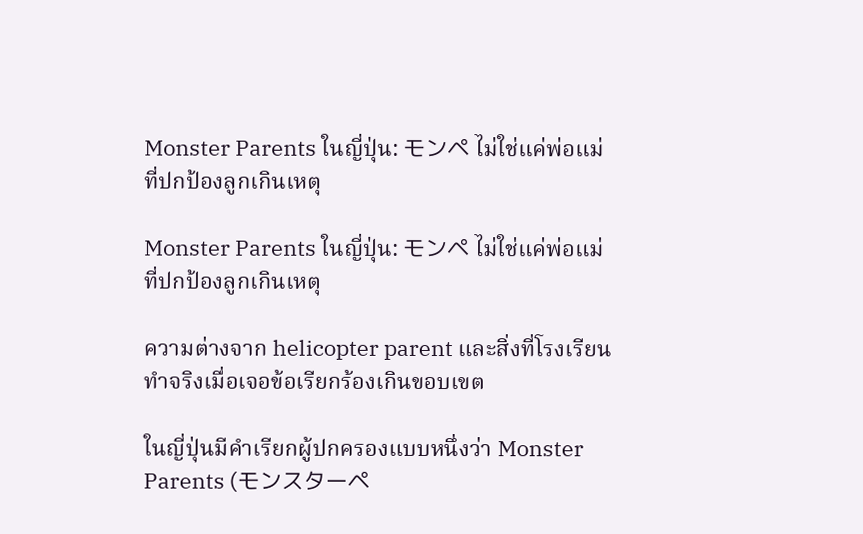Monster Parents ในญี่ปุ่น: モンペ ไม่ใช่แค่พ่อแม่ที่ปกป้องลูกเกินเหตุ

Monster Parents ในญี่ปุ่น: モンペ ไม่ใช่แค่พ่อแม่ที่ปกป้องลูกเกินเหตุ

ความต่างจาก helicopter parent และสิ่งที่โรงเรียนทำจริงเมื่อเจอข้อเรียกร้องเกินขอบเขต

ในญี่ปุ่นมีคำเรียกผู้ปกครองแบบหนึ่งว่า Monster Parents (モンスターペ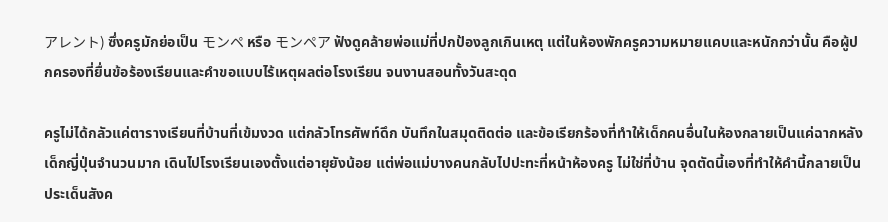アレント) ซึ่งครูมักย่อเป็น モンペ หรือ モンペア ฟังดูคล้ายพ่อแม่ที่ปกป้องลูกเกินเหตุ แต่ในห้องพักครูความหมายแคบและหนักกว่านั้น คือผู้ปกครองที่ยื่นข้อร้องเรียนและคำขอแบบไร้เหตุผลต่อโรงเรียน จนงานสอนทั้งวันสะดุด

ครูไม่ได้กลัวแค่ตารางเรียนที่บ้านที่เข้มงวด แต่กลัวโทรศัพท์ดึก บันทึกในสมุดติดต่อ และข้อเรียกร้องที่ทำให้เด็กคนอื่นในห้องกลายเป็นแค่ฉากหลัง เด็กญี่ปุ่นจำนวนมาก เดินไปโรงเรียนเองตั้งแต่อายุยังน้อย แต่พ่อแม่บางคนกลับไปปะทะที่หน้าห้องครู ไม่ใช่ที่บ้าน จุดตัดนี้เองที่ทำให้คำนี้กลายเป็นประเด็นสังค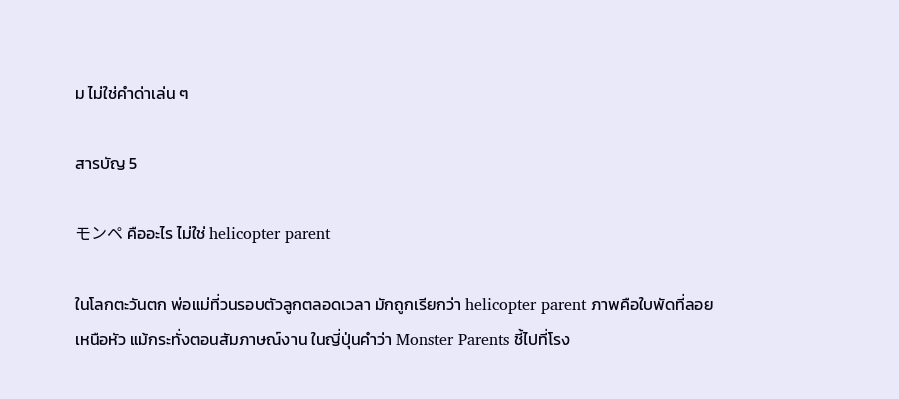ม ไม่ใช่คำด่าเล่น ๆ

สารบัญ 5

モンペ คืออะไร ไม่ใช่ helicopter parent

ในโลกตะวันตก พ่อแม่ที่วนรอบตัวลูกตลอดเวลา มักถูกเรียกว่า helicopter parent ภาพคือใบพัดที่ลอยเหนือหัว แม้กระทั่งตอนสัมภาษณ์งาน ในญี่ปุ่นคำว่า Monster Parents ชี้ไปที่โรง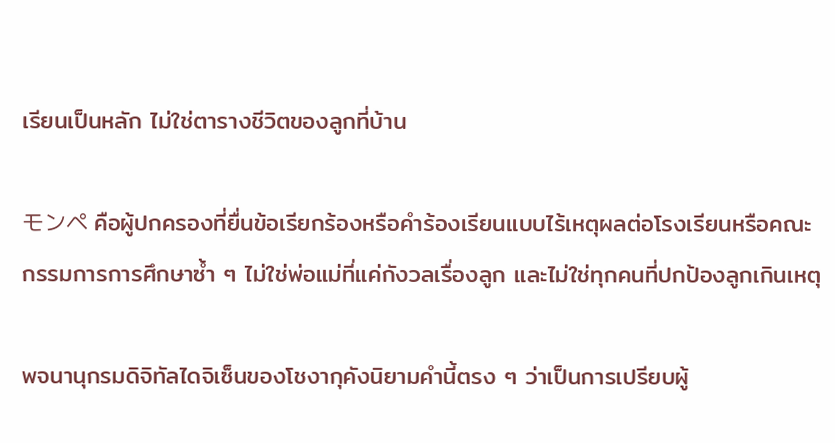เรียนเป็นหลัก ไม่ใช่ตารางชีวิตของลูกที่บ้าน

モンペ คือผู้ปกครองที่ยื่นข้อเรียกร้องหรือคำร้องเรียนแบบไร้เหตุผลต่อโรงเรียนหรือคณะกรรมการการศึกษาซ้ำ ๆ ไม่ใช่พ่อแม่ที่แค่กังวลเรื่องลูก และไม่ใช่ทุกคนที่ปกป้องลูกเกินเหตุ

พจนานุกรมดิจิทัลไดจิเซ็นของโชงากุคังนิยามคำนี้ตรง ๆ ว่าเป็นการเปรียบผู้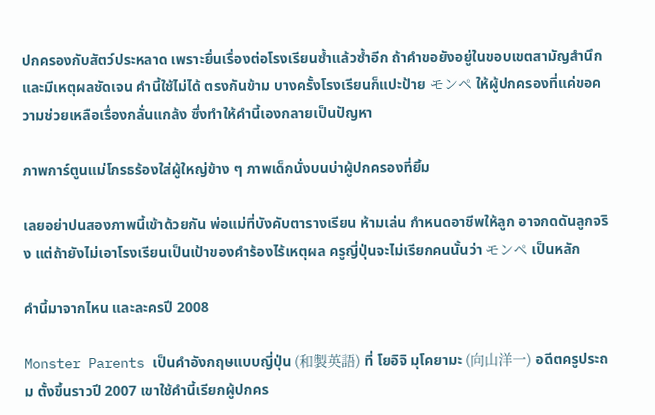ปกครองกับสัตว์ประหลาด เพราะยื่นเรื่องต่อโรงเรียนซ้ำแล้วซ้ำอีก ถ้าคำขอยังอยู่ในขอบเขตสามัญสำนึกและมีเหตุผลชัดเจน คำนี้ใช้ไม่ได้ ตรงกันข้าม บางครั้งโรงเรียนก็แปะป้าย モンペ ให้ผู้ปกครองที่แค่ขอความช่วยเหลือเรื่องกลั่นแกล้ง ซึ่งทำให้คำนี้เองกลายเป็นปัญหา

ภาพการ์ตูนแม่โกรธร้องใส่ผู้ใหญ่ข้าง ๆ ภาพเด็กนั่งบนบ่าผู้ปกครองที่ยิ้ม

เลยอย่าปนสองภาพนี้เข้าด้วยกัน พ่อแม่ที่บังคับตารางเรียน ห้ามเล่น กำหนดอาชีพให้ลูก อาจกดดันลูกจริง แต่ถ้ายังไม่เอาโรงเรียนเป็นเป้าของคำร้องไร้เหตุผล ครูญี่ปุ่นจะไม่เรียกคนนั้นว่า モンペ เป็นหลัก

คำนี้มาจากไหน และละครปี 2008

Monster Parents เป็นคำอังกฤษแบบญี่ปุ่น (和製英語) ที่ โยอิจิ มุโคยามะ (向山洋一) อดีตครูประถม ตั้งขึ้นราวปี 2007 เขาใช้คำนี้เรียกผู้ปกคร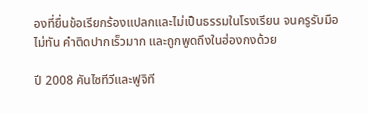องที่ยื่นข้อเรียกร้องแปลกและไม่เป็นธรรมในโรงเรียน จนครูรับมือไม่ทัน คำติดปากเร็วมาก และถูกพูดถึงในฮ่องกงด้วย

ปี 2008 คันไซทีวีและฟูจิที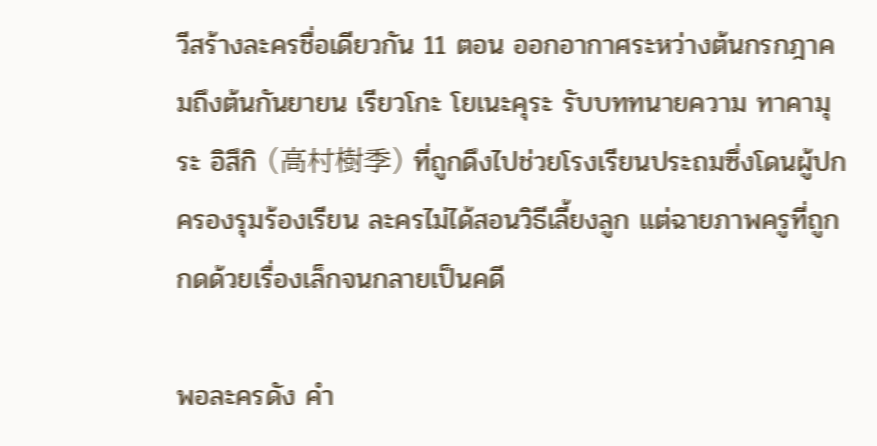วีสร้างละครชื่อเดียวกัน 11 ตอน ออกอากาศระหว่างต้นกรกฎาคมถึงต้นกันยายน เรียวโกะ โยเนะคุระ รับบททนายความ ทาคามุระ อิสึกิ (高村樹季) ที่ถูกดึงไปช่วยโรงเรียนประถมซึ่งโดนผู้ปกครองรุมร้องเรียน ละครไม่ได้สอนวิธีเลี้ยงลูก แต่ฉายภาพครูที่ถูกกดด้วยเรื่องเล็กจนกลายเป็นคดี

พอละครดัง คำ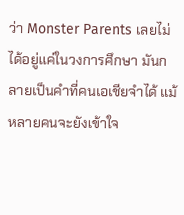ว่า Monster Parents เลยไม่ได้อยู่แค่ในวงการศึกษา มันกลายเป็นคำที่คนเอเชียจำได้ แม้หลายคนจะยังเข้าใจ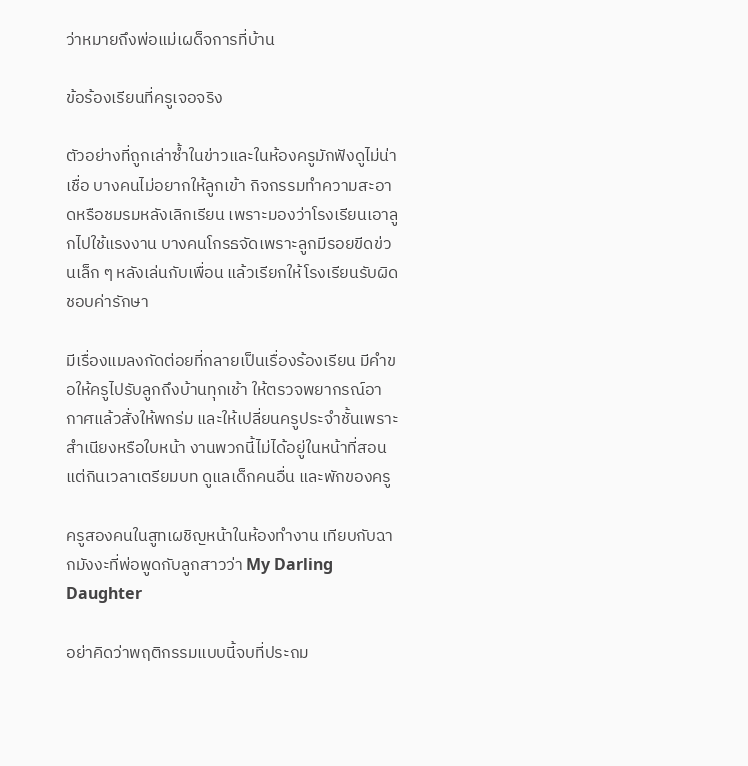ว่าหมายถึงพ่อแม่เผด็จการที่บ้าน

ข้อร้องเรียนที่ครูเจอจริง

ตัวอย่างที่ถูกเล่าซ้ำในข่าวและในห้องครูมักฟังดูไม่น่าเชื่อ บางคนไม่อยากให้ลูกเข้า กิจกรรมทำความสะอาดหรือชมรมหลังเลิกเรียน เพราะมองว่าโรงเรียนเอาลูกไปใช้แรงงาน บางคนโกรธจัดเพราะลูกมีรอยขีดข่วนเล็ก ๆ หลังเล่นกับเพื่อน แล้วเรียกให้โรงเรียนรับผิดชอบค่ารักษา

มีเรื่องแมลงกัดต่อยที่กลายเป็นเรื่องร้องเรียน มีคำขอให้ครูไปรับลูกถึงบ้านทุกเช้า ให้ตรวจพยากรณ์อากาศแล้วสั่งให้พกร่ม และให้เปลี่ยนครูประจำชั้นเพราะสำเนียงหรือใบหน้า งานพวกนี้ไม่ได้อยู่ในหน้าที่สอน แต่กินเวลาเตรียมบท ดูแลเด็กคนอื่น และพักของครู

ครูสองคนในสูทเผชิญหน้าในห้องทำงาน เทียบกับฉากมังงะที่พ่อพูดกับลูกสาวว่า My Darling Daughter

อย่าคิดว่าพฤติกรรมแบบนี้จบที่ประถม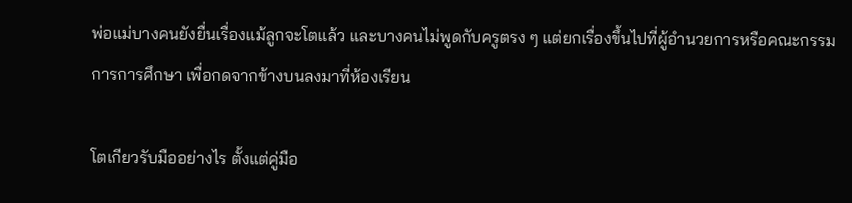พ่อแม่บางคนยังยื่นเรื่องแม้ลูกจะโตแล้ว และบางคนไม่พูดกับครูตรง ๆ แต่ยกเรื่องขึ้นไปที่ผู้อำนวยการหรือคณะกรรมการการศึกษา เพื่อกดจากข้างบนลงมาที่ห้องเรียน

โตเกียวรับมืออย่างไร ตั้งแต่คู่มือ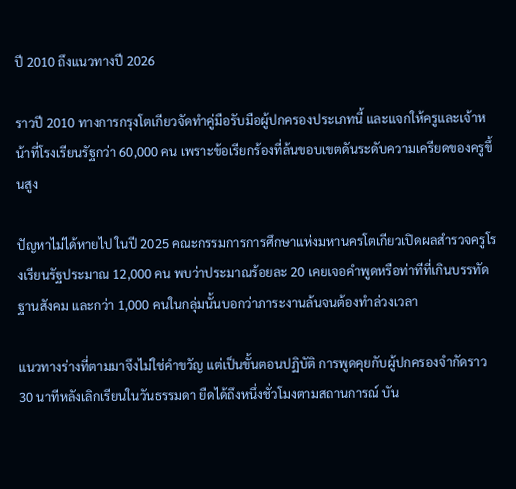ปี 2010 ถึงแนวทางปี 2026

ราวปี 2010 ทางการกรุงโตเกียวจัดทำคู่มือรับมือผู้ปกครองประเภทนี้ และแจกให้ครูและเจ้าหน้าที่โรงเรียนรัฐกว่า 60,000 คน เพราะข้อเรียกร้องที่ล้นขอบเขตดันระดับความเครียดของครูขึ้นสูง

ปัญหาไม่ได้หายไป ในปี 2025 คณะกรรมการการศึกษาแห่งมหานครโตเกียวเปิดผลสำรวจครูโรงเรียนรัฐประมาณ 12,000 คน พบว่าประมาณร้อยละ 20 เคยเจอคำพูดหรือท่าทีที่เกินบรรทัดฐานสังคม และกว่า 1,000 คนในกลุ่มนั้นบอกว่าภาระงานล้นจนต้องทำล่วงเวลา

แนวทางร่างที่ตามมาจึงไม่ใช่คำขวัญ แต่เป็นขั้นตอนปฏิบัติ การพูดคุยกับผู้ปกครองจำกัดราว 30 นาทีหลังเลิกเรียนในวันธรรมดา ยืดได้ถึงหนึ่งชั่วโมงตามสถานการณ์ บัน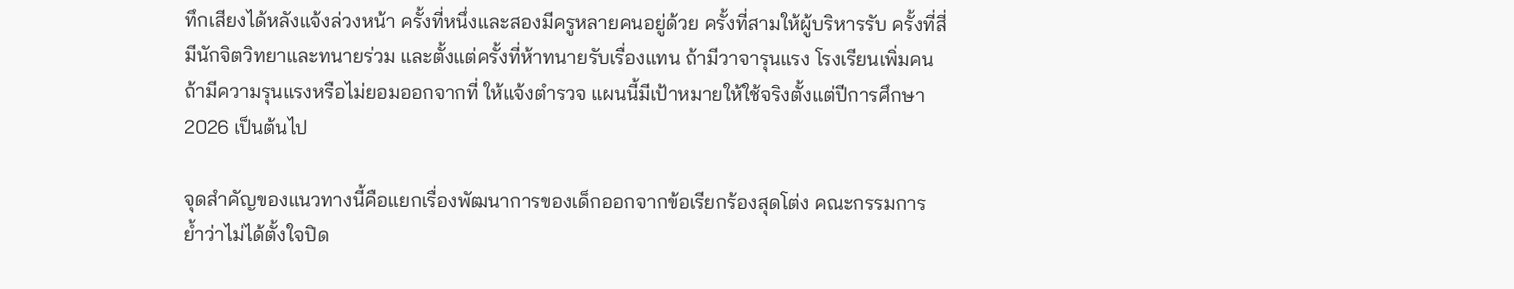ทึกเสียงได้หลังแจ้งล่วงหน้า ครั้งที่หนึ่งและสองมีครูหลายคนอยู่ด้วย ครั้งที่สามให้ผู้บริหารรับ ครั้งที่สี่มีนักจิตวิทยาและทนายร่วม และตั้งแต่ครั้งที่ห้าทนายรับเรื่องแทน ถ้ามีวาจารุนแรง โรงเรียนเพิ่มคน ถ้ามีความรุนแรงหรือไม่ยอมออกจากที่ ให้แจ้งตำรวจ แผนนี้มีเป้าหมายให้ใช้จริงตั้งแต่ปีการศึกษา 2026 เป็นต้นไป

จุดสำคัญของแนวทางนี้คือแยกเรื่องพัฒนาการของเด็กออกจากข้อเรียกร้องสุดโต่ง คณะกรรมการย้ำว่าไม่ได้ตั้งใจปิด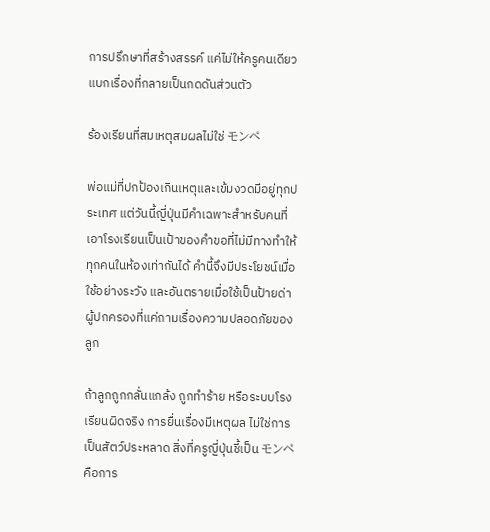การปรึกษาที่สร้างสรรค์ แค่ไม่ให้ครูคนเดียวแบกเรื่องที่กลายเป็นกดดันส่วนตัว

ร้องเรียนที่สมเหตุสมผลไม่ใช่ モンペ

พ่อแม่ที่ปกป้องเกินเหตุและเข้มงวดมีอยู่ทุกประเทศ แต่วันนี้ญี่ปุ่นมีคำเฉพาะสำหรับคนที่เอาโรงเรียนเป็นเป้าของคำขอที่ไม่มีทางทำให้ทุกคนในห้องเท่ากันได้ คำนี้จึงมีประโยชน์เมื่อใช้อย่างระวัง และอันตรายเมื่อใช้เป็นป้ายด่าผู้ปกครองที่แค่ถามเรื่องความปลอดภัยของลูก

ถ้าลูกถูกกลั่นแกล้ง ถูกทำร้าย หรือระบบโรงเรียนผิดจริง การยื่นเรื่องมีเหตุผล ไม่ใช่การเป็นสัตว์ประหลาด สิ่งที่ครูญี่ปุ่นชี้เป็น モンペ คือการ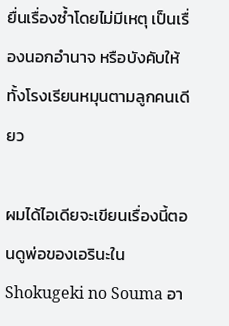ยื่นเรื่องซ้ำโดยไม่มีเหตุ เป็นเรื่องนอกอำนาจ หรือบังคับให้ทั้งโรงเรียนหมุนตามลูกคนเดียว

ผมได้ไอเดียจะเขียนเรื่องนี้ตอนดูพ่อของเอรินะใน Shokugeki no Souma อา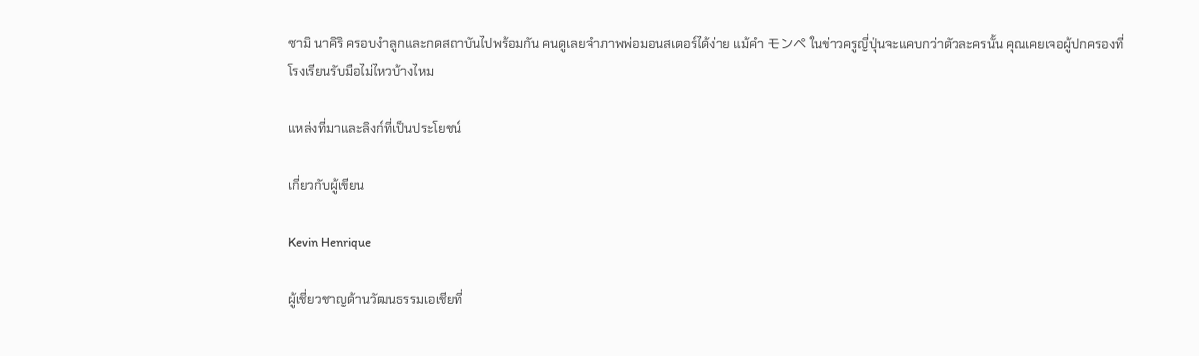ซามิ นาคิริ ครอบงำลูกและกดสถาบันไปพร้อมกัน คนดูเลยจำภาพพ่อมอนสเตอร์ได้ง่าย แม้คำ モンペ ในข่าวครูญี่ปุ่นจะแคบกว่าตัวละครนั้น คุณเคยเจอผู้ปกครองที่โรงเรียนรับมือไม่ไหวบ้างไหม

แหล่งที่มาและลิงก์ที่เป็นประโยชน์

เกี่ยวกับผู้เขียน

Kevin Henrique

ผู้เชี่ยวชาญด้านวัฒนธรรมเอเชียที่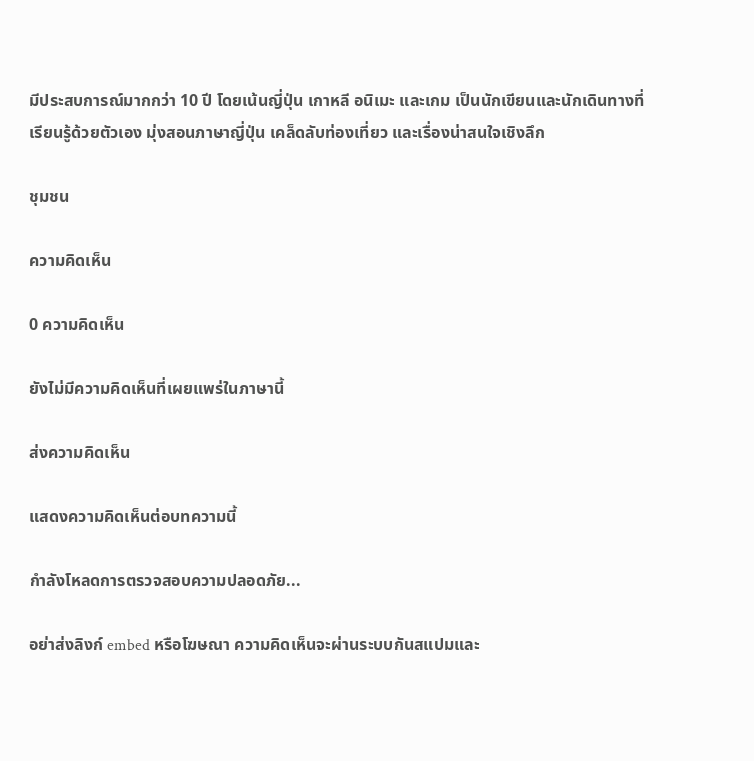มีประสบการณ์มากกว่า 10 ปี โดยเน้นญี่ปุ่น เกาหลี อนิเมะ และเกม เป็นนักเขียนและนักเดินทางที่เรียนรู้ด้วยตัวเอง มุ่งสอนภาษาญี่ปุ่น เคล็ดลับท่องเที่ยว และเรื่องน่าสนใจเชิงลึก

ชุมชน

ความคิดเห็น

0 ความคิดเห็น

ยังไม่มีความคิดเห็นที่เผยแพร่ในภาษานี้

ส่งความคิดเห็น

แสดงความคิดเห็นต่อบทความนี้

กำลังโหลดการตรวจสอบความปลอดภัย...

อย่าส่งลิงก์ embed หรือโฆษณา ความคิดเห็นจะผ่านระบบกันสแปมและ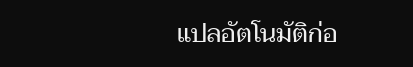แปลอัตโนมัติก่อ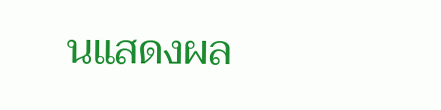นแสดงผล